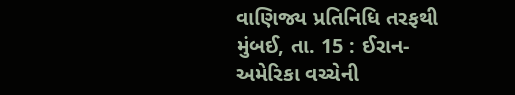વાણિજ્ય પ્રતિનિધિ તરફથી
મુંબઈ, તા. 15 : ઈરાન-અમેરિકા વચ્ચેની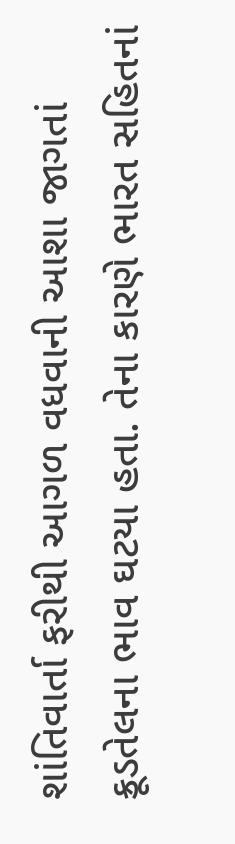શાંતિવાર્તા ફરીથી આગળ વધવાની આશા જાગતાં ક્રૂડતેલના ભાવ ઘટયા હતા. તેના કારણે ભારત સહિતનાં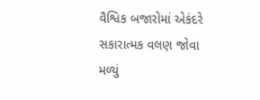વૈશ્વિક બજારોમાં એકંદરે સકારાત્મક વલણ જોવા મળ્યું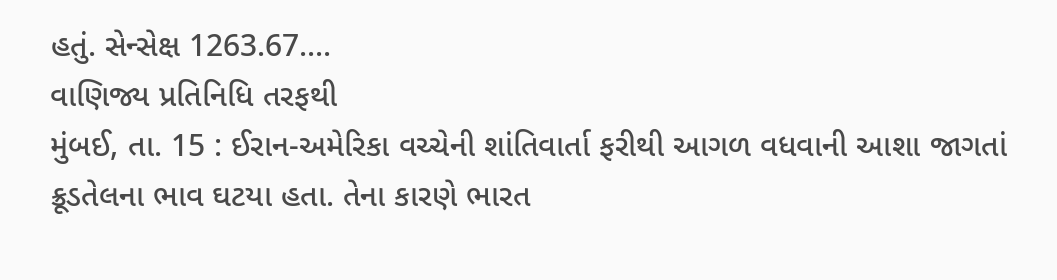હતું. સેન્સેક્ષ 1263.67....
વાણિજ્ય પ્રતિનિધિ તરફથી
મુંબઈ, તા. 15 : ઈરાન-અમેરિકા વચ્ચેની શાંતિવાર્તા ફરીથી આગળ વધવાની આશા જાગતાં ક્રૂડતેલના ભાવ ઘટયા હતા. તેના કારણે ભારત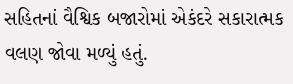સહિતનાં વૈશ્વિક બજારોમાં એકંદરે સકારાત્મક વલણ જોવા મળ્યું હતું.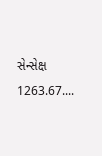સેન્સેક્ષ 1263.67....